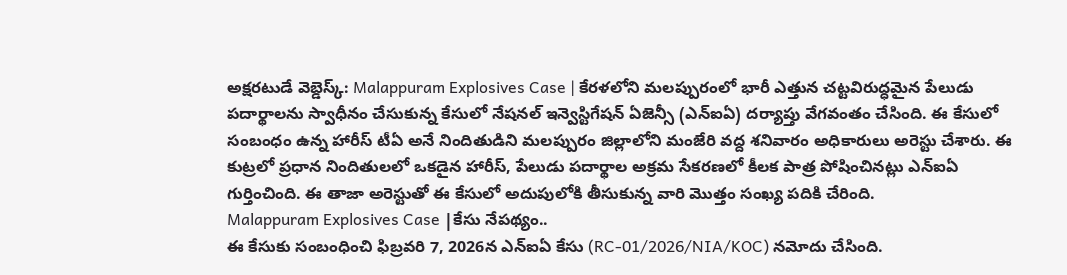అక్షరటుడే వెబ్డెస్క్: Malappuram Explosives Case | కేరళలోని మలప్పురంలో భారీ ఎత్తున చట్టవిరుద్ధమైన పేలుడు పదార్థాలను స్వాధీనం చేసుకున్న కేసులో నేషనల్ ఇన్వెస్టిగేషన్ ఏజెన్సీ (ఎన్ఐఏ) దర్యాప్తు వేగవంతం చేసింది. ఈ కేసులో సంబంధం ఉన్న హారీస్ టీఏ అనే నిందితుడిని మలప్పురం జిల్లాలోని మంజేరి వద్ద శనివారం అధికారులు అరెస్టు చేశారు. ఈ కుట్రలో ప్రధాన నిందితులలో ఒకడైన హారీస్, పేలుడు పదార్థాల అక్రమ సేకరణలో కీలక పాత్ర పోషించినట్లు ఎన్ఐఏ గుర్తించింది. ఈ తాజా అరెస్టుతో ఈ కేసులో అదుపులోకి తీసుకున్న వారి మొత్తం సంఖ్య పదికి చేరింది.
Malappuram Explosives Case |కేసు నేపథ్యం..
ఈ కేసుకు సంబంధించి ఫిబ్రవరి 7, 2026న ఎన్ఐఏ కేసు (RC-01/2026/NIA/KOC) నమోదు చేసింది.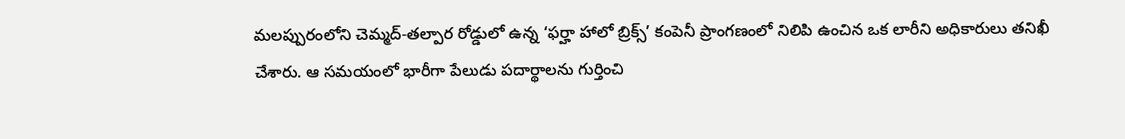మలప్పురంలోని చెమ్మద్-తల్పార రోడ్డులో ఉన్న ‘ఫర్హా హాలో బ్రిక్స్’ కంపెనీ ప్రాంగణంలో నిలిపి ఉంచిన ఒక లారీని అధికారులు తనిఖీ చేశారు. ఆ సమయంలో భారీగా పేలుడు పదార్థాలను గుర్తించి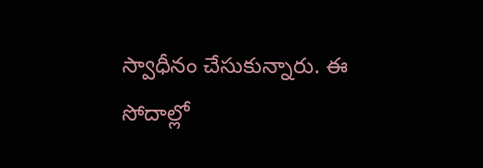స్వాధీనం చేసుకున్నారు. ఈ సోదాల్లో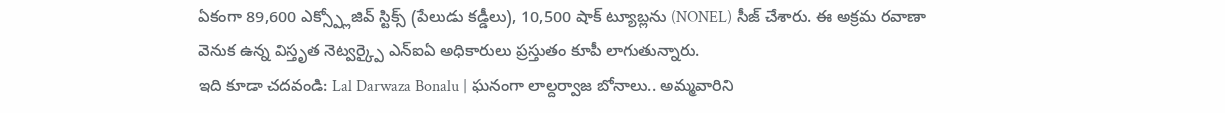ఏకంగా 89,600 ఎక్స్ప్లోజివ్ స్టిక్స్ (పేలుడు కడ్డీలు), 10,500 షాక్ ట్యూబ్లను (NONEL) సీజ్ చేశారు. ఈ అక్రమ రవాణా వెనుక ఉన్న విస్తృత నెట్వర్క్పై ఎన్ఐఏ అధికారులు ప్రస్తుతం కూపీ లాగుతున్నారు.
ఇది కూడా చదవండి: Lal Darwaza Bonalu | ఘనంగా లాల్దర్వాజ బోనాలు.. అమ్మవారిని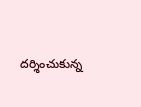దర్శించుకున్న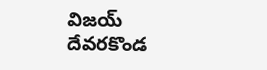విజయ్ దేవరకొండ